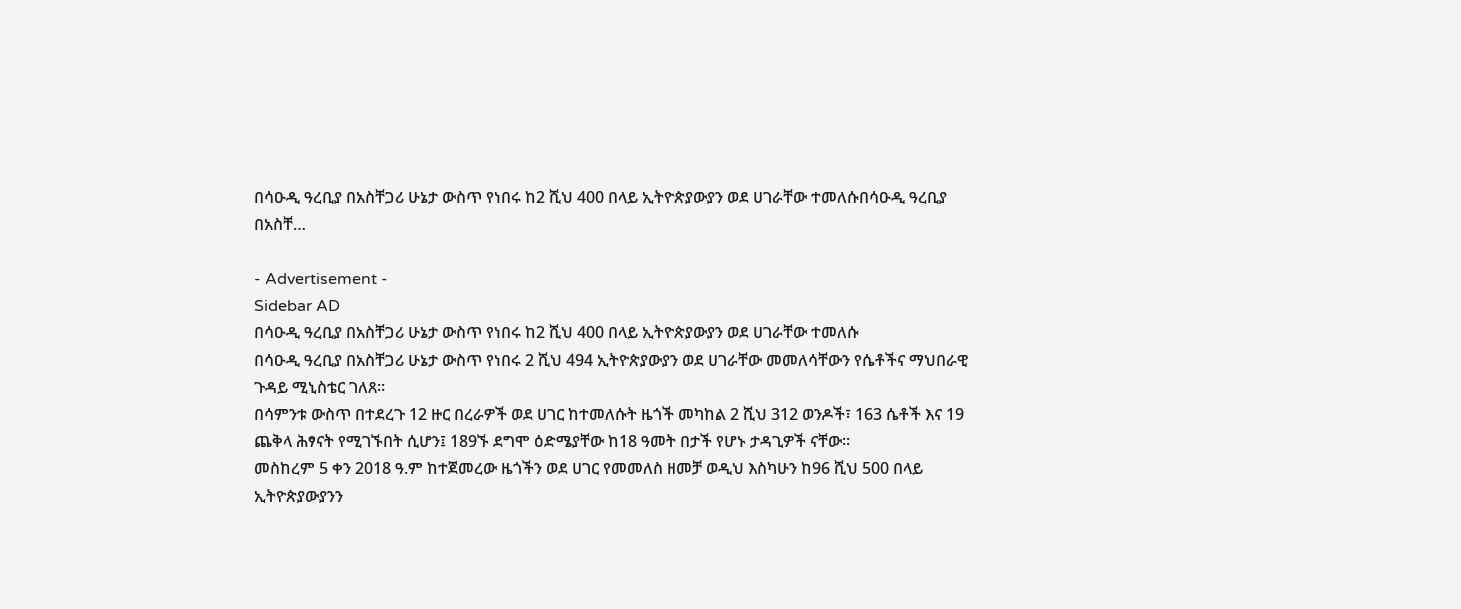በሳዑዲ ዓረቢያ በአስቸጋሪ ሁኔታ ውስጥ የነበሩ ከ2 ሺህ 400 በላይ ኢትዮጵያውያን ወደ ሀገራቸው ተመለሱበሳዑዲ ዓረቢያ በአስቸ…

- Advertisement -
Sidebar AD
በሳዑዲ ዓረቢያ በአስቸጋሪ ሁኔታ ውስጥ የነበሩ ከ2 ሺህ 400 በላይ ኢትዮጵያውያን ወደ ሀገራቸው ተመለሱ
በሳዑዲ ዓረቢያ በአስቸጋሪ ሁኔታ ውስጥ የነበሩ 2 ሺህ 494 ኢትዮጵያውያን ወደ ሀገራቸው መመለሳቸውን የሴቶችና ማህበራዊ ጉዳይ ሚኒስቴር ገለጸ።
በሳምንቱ ውስጥ በተደረጉ 12 ዙር በረራዎች ወደ ሀገር ከተመለሱት ዜጎች መካከል 2 ሺህ 312 ወንዶች፣ 163 ሴቶች እና 19 ጨቅላ ሕፃናት የሚገኙበት ሲሆን፤ 189ኙ ደግሞ ዕድሜያቸው ከ18 ዓመት በታች የሆኑ ታዳጊዎች ናቸው።
መስከረም 5 ቀን 2018 ዓ.ም ከተጀመረው ዜጎችን ወደ ሀገር የመመለስ ዘመቻ ወዲህ እስካሁን ከ96 ሺህ 500 በላይ ኢትዮጵያውያንን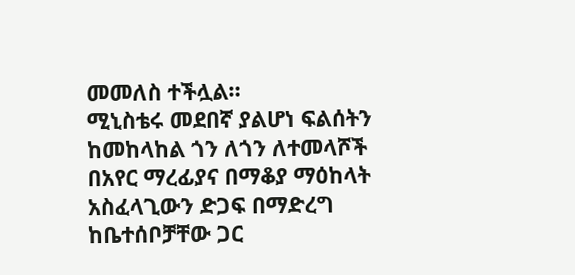መመለስ ተችሏል።
ሚኒስቴሩ መደበኛ ያልሆነ ፍልሰትን ከመከላከል ጎን ለጎን ለተመላሾች በአየር ማረፊያና በማቆያ ማዕከላት አስፈላጊውን ድጋፍ በማድረግ ከቤተሰቦቻቸው ጋር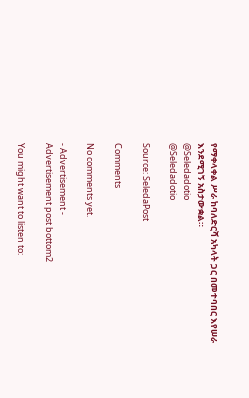የማቀላቀል ሥራ ከባለድርሻ አካላት ጋር በመተባበር እየሠራ እንደሚገኝ አስታውቋል።
@Seledadotio
@Seledadotio

Source: SeledaPost

Comments

No comments yet.

- Advertisement -
Advertisement post bottom2

You might want to listen to: